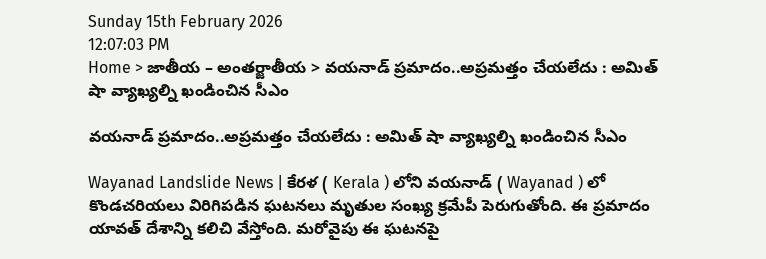Sunday 15th February 2026
12:07:03 PM
Home > జాతీయ – అంతర్జాతీయ > వయనాడ్ ప్రమాదం..అప్రమత్తం చేయలేదు : అమిత్ షా వ్యాఖ్యల్ని ఖండించిన సీఎం

వయనాడ్ ప్రమాదం..అప్రమత్తం చేయలేదు : అమిత్ షా వ్యాఖ్యల్ని ఖండించిన సీఎం

Wayanad Landslide News | కేరళ ( Kerala ) లోని వయనాడ్ ( Wayanad ) లో కొండచరియలు విరిగిపడిన ఘటనలు మృతుల సంఖ్య క్రమేపీ పెరుగుతోంది. ఈ ప్రమాదం యావత్ దేశాన్ని కలిచి వేస్తోంది. మరోవైపు ఈ ఘటనపై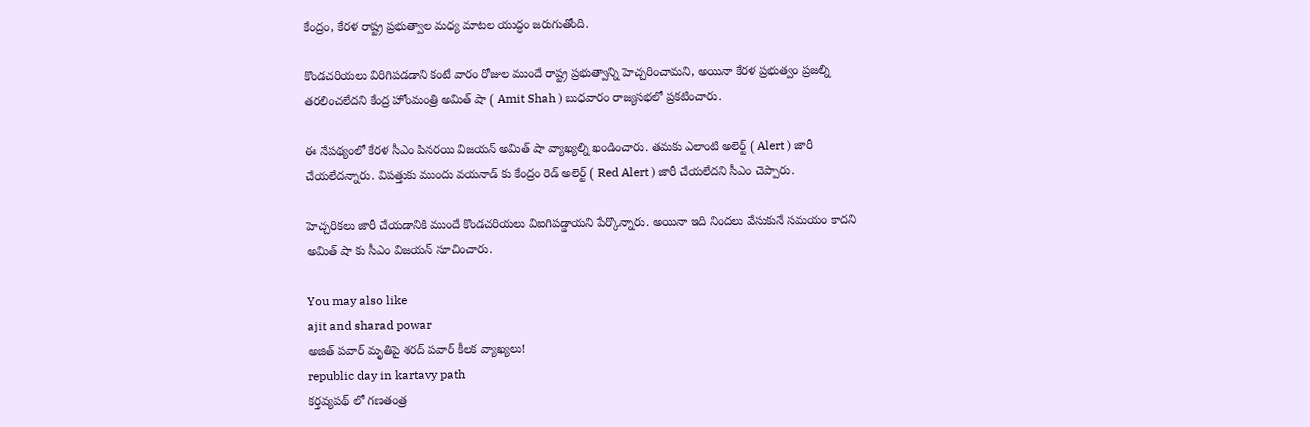కేంద్రం, కేరళ రాష్ట్ర ప్రభుత్వాల మధ్య మాటల యుద్ధం జరుగుతోంది.

కొండచరియలు విరిగిపడడాని కంటే వారం రోజుల ముందే రాష్ట్ర ప్రభుత్వాన్ని హెచ్చరించామని, అయినా కేరళ ప్రభుత్వం ప్రజల్ని తరలించలేదని కేంద్ర హోంమంత్రి అమిత్ షా ( Amit Shah ) బుధవారం రాజ్యసభలో ప్రకటించారు.

ఈ నేపథ్యంలో కేరళ సీఎం పినరయి విజయన్ అమిత్ షా వ్యాఖ్యల్ని ఖండించారు. తమకు ఎలాంటి అలెర్ట్ ( Alert ) జారీ చేయలేదన్నారు. విపత్తుకు ముందు వయనాడ్ కు కేంద్రం రెడ్ అలెర్ట్ ( Red Alert ) జారీ చేయలేదని సీఎం చెప్పారు.

హెచ్చరికలు జారీ చేయడానికి ముందే కొండచరియలు విఐగిపడ్డాయని పేర్కొన్నారు. అయినా ఇది నిందలు వేసుకునే సమయం కాదని అమిత్ షా కు సీఎం విజయన్ సూచించారు.

You may also like
ajit and sharad powar
అజిత్ పవార్ మృతిపై శరద్ పవార్ కీలక వ్యాఖ్యలు!
republic day in kartavy path
కర్తవ్యపథ్ లో గణతంత్ర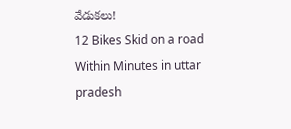వేడుకలు!
12 Bikes Skid on a road Within Minutes in uttar pradesh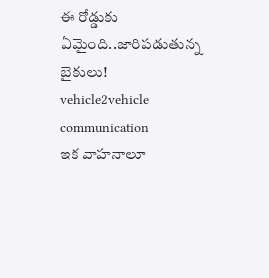ఈ రోడ్డుకు ఏమైంది..జారిపడుతున్న బైకులు!
vehicle2vehicle communication
ఇక వాహనాలూ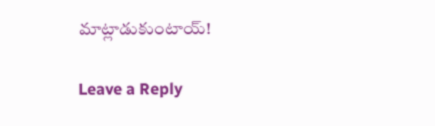మాట్లాడుకుంటాయ్!

Leave a Reply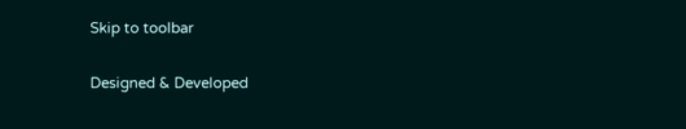Skip to toolbar

Designed & Developed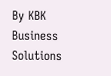By KBK Business Solutions